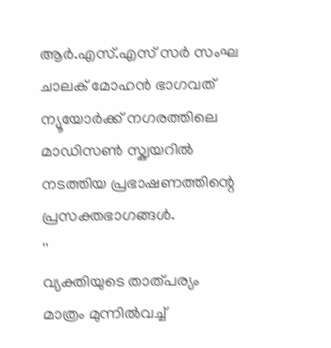ആർ.എസ്.എസ് സർ സംഘ ചാലക് മോഹൻ ഭാഗവത് ന്യൂയോർക്ക് നഗരത്തിലെ മാഡിസൺ സ്ക്വയറിൽ നടത്തിയ പ്രഭാഷണത്തിന്റെ പ്രസക്തഭാഗങ്ങൾ.
''
വ്യക്തിയുടെ താത്പര്യം മാത്രം മുന്നിൽവച്ച്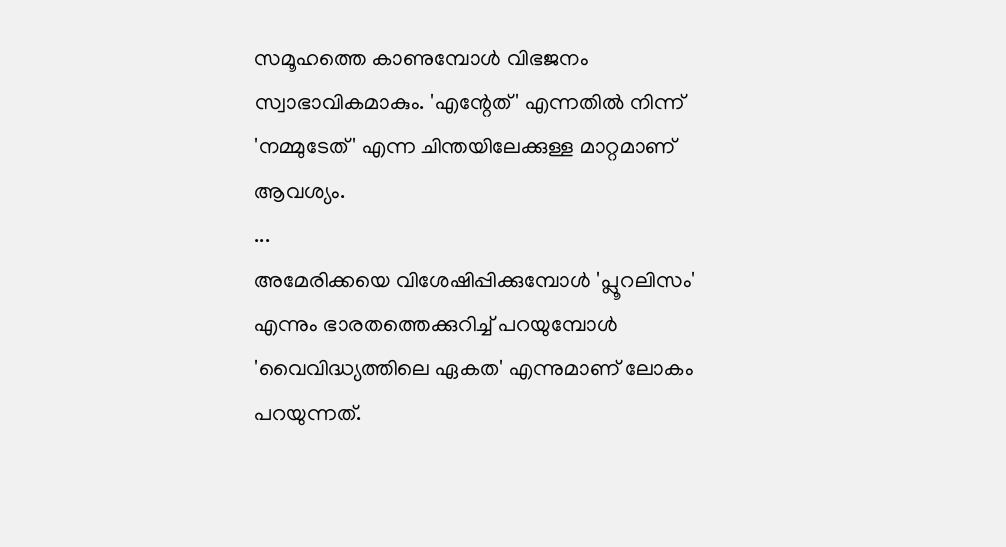സമൂഹത്തെ കാണുമ്പോൾ വിഭജനം സ്വാഭാവികമാകും. 'എന്റേത്' എന്നതിൽ നിന്ന് 'നമ്മുടേത്' എന്ന ചിന്തയിലേക്കുള്ള മാറ്റമാണ് ആവശ്യം.
...
അമേരിക്കയെ വിശേഷിപ്പിക്കുമ്പോൾ 'പ്ലൂറലിസം' എന്നും ഭാരതത്തെക്കുറിച്ച് പറയുമ്പോൾ 'വൈവിദ്ധ്യത്തിലെ ഏകത' എന്നുമാണ് ലോകം പറയുന്നത്.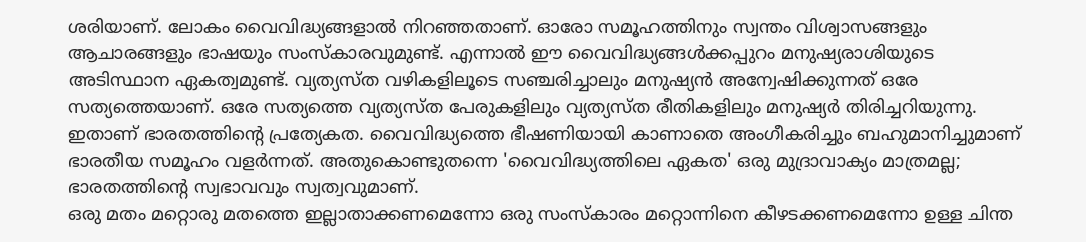ശരിയാണ്. ലോകം വൈവിദ്ധ്യങ്ങളാൽ നിറഞ്ഞതാണ്. ഓരോ സമൂഹത്തിനും സ്വന്തം വിശ്വാസങ്ങളും ആചാരങ്ങളും ഭാഷയും സംസ്കാരവുമുണ്ട്. എന്നാൽ ഈ വൈവിദ്ധ്യങ്ങൾക്കപ്പുറം മനുഷ്യരാശിയുടെ അടിസ്ഥാന ഏകത്വമുണ്ട്. വ്യത്യസ്ത വഴികളിലൂടെ സഞ്ചരിച്ചാലും മനുഷ്യൻ അന്വേഷിക്കുന്നത് ഒരേ സത്യത്തെയാണ്. ഒരേ സത്യത്തെ വ്യത്യസ്ത പേരുകളിലും വ്യത്യസ്ത രീതികളിലും മനുഷ്യർ തിരിച്ചറിയുന്നു.
ഇതാണ് ഭാരതത്തിന്റെ പ്രത്യേകത. വൈവിദ്ധ്യത്തെ ഭീഷണിയായി കാണാതെ അംഗീകരിച്ചും ബഹുമാനിച്ചുമാണ് ഭാരതീയ സമൂഹം വളർന്നത്. അതുകൊണ്ടുതന്നെ 'വൈവിദ്ധ്യത്തിലെ ഏകത' ഒരു മുദ്രാവാക്യം മാത്രമല്ല; ഭാരതത്തിന്റെ സ്വഭാവവും സ്വത്വവുമാണ്.
ഒരു മതം മറ്റൊരു മതത്തെ ഇല്ലാതാക്കണമെന്നോ ഒരു സംസ്കാരം മറ്റൊന്നിനെ കീഴടക്കണമെന്നോ ഉള്ള ചിന്ത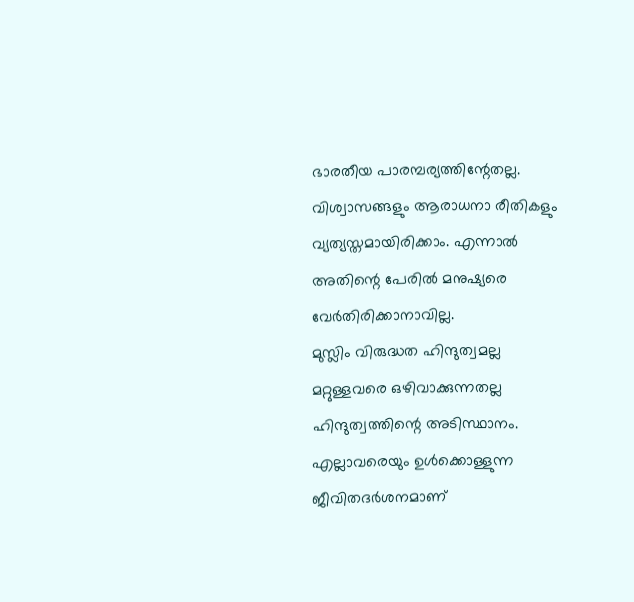ഭാരതീയ പാരമ്പര്യത്തിന്റേതല്ല. വിശ്വാസങ്ങളും ആരാധനാ രീതികളും വ്യത്യസ്തമായിരിക്കാം. എന്നാൽ അതിന്റെ പേരിൽ മനുഷ്യരെ വേർതിരിക്കാനാവില്ല.
മുസ്ലിം വിരുദ്ധത ഹിന്ദുത്വമല്ല
മറ്റുള്ളവരെ ഒഴിവാക്കുന്നതല്ല ഹിന്ദുത്വത്തിന്റെ അടിസ്ഥാനം. എല്ലാവരെയും ഉൾക്കൊള്ളുന്ന ജീവിതദർശനമാണ്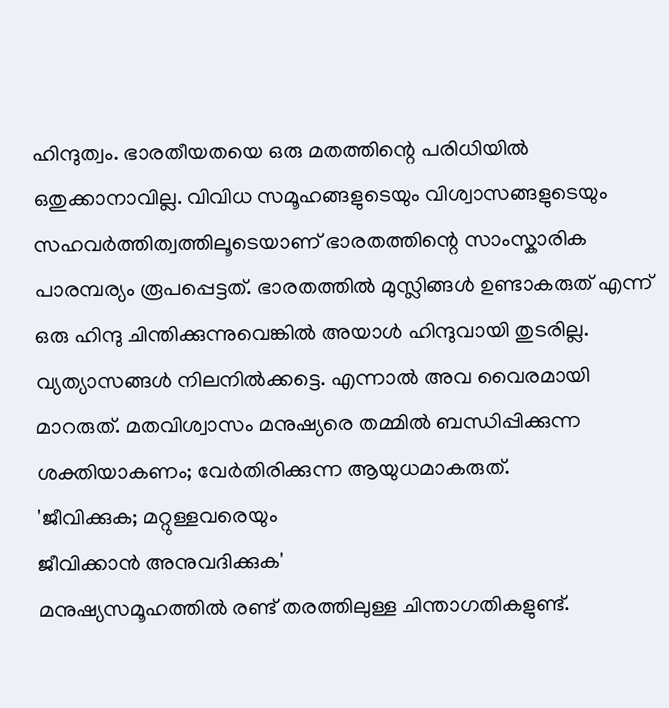ഹിന്ദുത്വം. ഭാരതീയതയെ ഒരു മതത്തിന്റെ പരിധിയിൽ ഒതുക്കാനാവില്ല. വിവിധ സമൂഹങ്ങളുടെയും വിശ്വാസങ്ങളുടെയും സഹവർത്തിത്വത്തിലൂടെയാണ് ഭാരതത്തിന്റെ സാംസ്കാരിക പാരമ്പര്യം രൂപപ്പെട്ടത്. ഭാരതത്തിൽ മുസ്ലിങ്ങൾ ഉണ്ടാകരുത് എന്ന് ഒരു ഹിന്ദു ചിന്തിക്കുന്നുവെങ്കിൽ അയാൾ ഹിന്ദുവായി തുടരില്ല. വ്യത്യാസങ്ങൾ നിലനിൽക്കട്ടെ. എന്നാൽ അവ വൈരമായി മാറരുത്. മതവിശ്വാസം മനുഷ്യരെ തമ്മിൽ ബന്ധിപ്പിക്കുന്ന ശക്തിയാകണം; വേർതിരിക്കുന്ന ആയുധമാകരുത്.
'ജീവിക്കുക; മറ്റുള്ളവരെയും
ജീവിക്കാൻ അനുവദിക്കുക'
മനുഷ്യസമൂഹത്തിൽ രണ്ട് തരത്തിലുള്ള ചിന്താഗതികളുണ്ട്.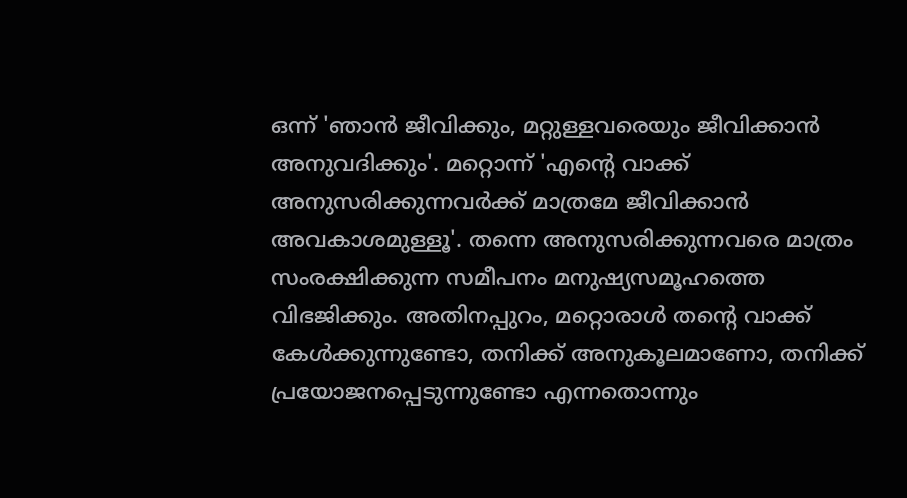ഒന്ന് 'ഞാൻ ജീവിക്കും, മറ്റുള്ളവരെയും ജീവിക്കാൻ അനുവദിക്കും'. മറ്റൊന്ന് 'എന്റെ വാക്ക് അനുസരിക്കുന്നവർക്ക് മാത്രമേ ജീവിക്കാൻ അവകാശമുള്ളൂ'. തന്നെ അനുസരിക്കുന്നവരെ മാത്രം സംരക്ഷിക്കുന്ന സമീപനം മനുഷ്യസമൂഹത്തെ വിഭജിക്കും. അതിനപ്പുറം, മറ്റൊരാൾ തന്റെ വാക്ക് കേൾക്കുന്നുണ്ടോ, തനിക്ക് അനുകൂലമാണോ, തനിക്ക് പ്രയോജനപ്പെടുന്നുണ്ടോ എന്നതൊന്നും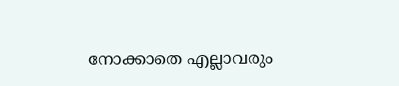നോക്കാതെ എല്ലാവരും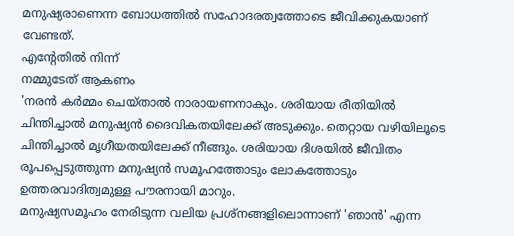മനുഷ്യരാണെന്ന ബോധത്തിൽ സഹോദരത്വത്തോടെ ജീവിക്കുകയാണ് വേണ്ടത്.
എന്റേതിൽ നിന്ന്
നമ്മുടേത് ആകണം
'നരൻ കർമ്മം ചെയ്താൽ നാരായണനാകും. ശരിയായ രീതിയിൽ ചിന്തിച്ചാൽ മനുഷ്യൻ ദൈവികതയിലേക്ക് അടുക്കും. തെറ്റായ വഴിയിലൂടെ ചിന്തിച്ചാൽ മൃഗീയതയിലേക്ക് നീങ്ങും. ശരിയായ ദിശയിൽ ജീവിതം രൂപപ്പെടുത്തുന്ന മനുഷ്യൻ സമൂഹത്തോടും ലോകത്തോടും ഉത്തരവാദിത്വമുള്ള പൗരനായി മാറും.
മനുഷ്യസമൂഹം നേരിടുന്ന വലിയ പ്രശ്നങ്ങളിലൊന്നാണ് 'ഞാൻ' എന്ന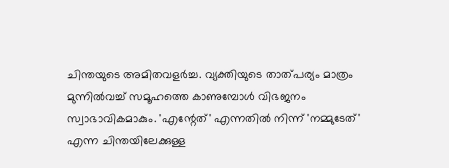ചിന്തയുടെ അമിതവളർച്ച. വ്യക്തിയുടെ താത്പര്യം മാത്രം മുന്നിൽവച്ച് സമൂഹത്തെ കാണുമ്പോൾ വിഭജനം സ്വാഭാവികമാകും. 'എന്റേത്' എന്നതിൽ നിന്ന് 'നമ്മുടേത്' എന്ന ചിന്തയിലേക്കുള്ള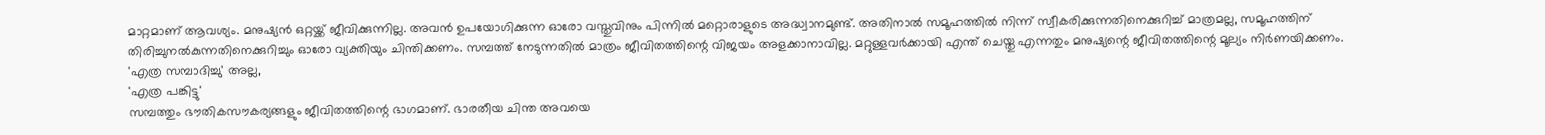മാറ്റമാണ് ആവശ്യം. മനുഷ്യൻ ഒറ്റയ്ക്ക് ജീവിക്കുന്നില്ല. അവൻ ഉപയോഗിക്കുന്ന ഓരോ വസ്തുവിനും പിന്നിൽ മറ്റൊരാളുടെ അദ്ധ്വാനമുണ്ട്. അതിനാൽ സമൂഹത്തിൽ നിന്ന് സ്വീകരിക്കുന്നതിനെക്കുറിച്ച് മാത്രമല്ല, സമൂഹത്തിന് തിരിച്ചുനൽകുന്നതിനെക്കുറിച്ചും ഓരോ വ്യക്തിയും ചിന്തിക്കണം. സമ്പത്ത് നേടുന്നതിൽ മാത്രം ജീവിതത്തിന്റെ വിജയം അളക്കാനാവില്ല. മറ്റുള്ളവർക്കായി എന്ത് ചെയ്തു എന്നതും മനുഷ്യന്റെ ജീവിതത്തിന്റെ മൂല്യം നിർണയിക്കണം.
'എത്ര സമ്പാദിച്ചു' അല്ല,
'എത്ര പങ്കിട്ടു'
സമ്പത്തും ഭൗതികസൗകര്യങ്ങളും ജീവിതത്തിന്റെ ഭാഗമാണ്. ഭാരതീയ ചിന്ത അവയെ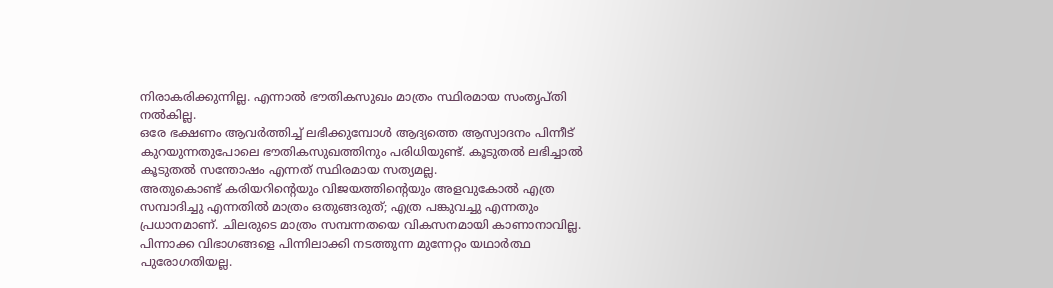നിരാകരിക്കുന്നില്ല. എന്നാൽ ഭൗതികസുഖം മാത്രം സ്ഥിരമായ സംതൃപ്തി നൽകില്ല.
ഒരേ ഭക്ഷണം ആവർത്തിച്ച് ലഭിക്കുമ്പോൾ ആദ്യത്തെ ആസ്വാദനം പിന്നീട് കുറയുന്നതുപോലെ ഭൗതികസുഖത്തിനും പരിധിയുണ്ട്. കൂടുതൽ ലഭിച്ചാൽ കൂടുതൽ സന്തോഷം എന്നത് സ്ഥിരമായ സത്യമല്ല.
അതുകൊണ്ട് കരിയറിന്റെയും വിജയത്തിന്റെയും അളവുകോൽ എത്ര സമ്പാദിച്ചു എന്നതിൽ മാത്രം ഒതുങ്ങരുത്; എത്ര പങ്കുവച്ചു എന്നതും പ്രധാനമാണ്. ചിലരുടെ മാത്രം സമ്പന്നതയെ വികസനമായി കാണാനാവില്ല. പിന്നാക്ക വിഭാഗങ്ങളെ പിന്നിലാക്കി നടത്തുന്ന മുന്നേറ്റം യഥാർത്ഥ പുരോഗതിയല്ല.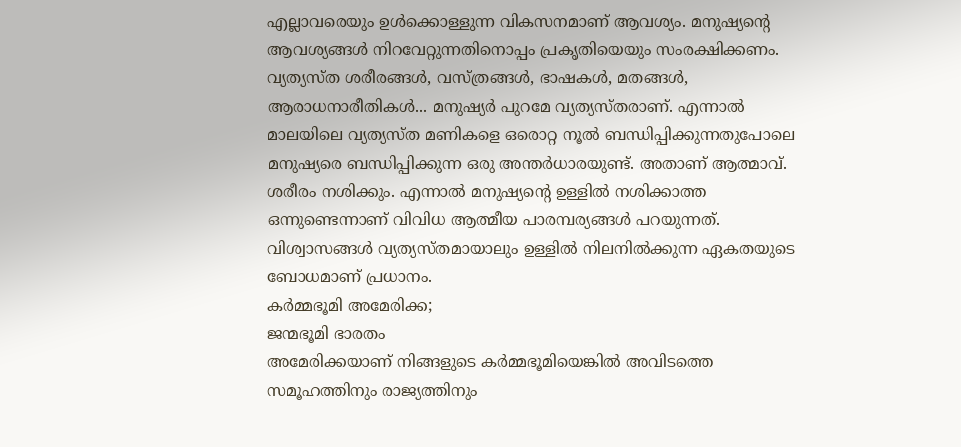എല്ലാവരെയും ഉൾക്കൊള്ളുന്ന വികസനമാണ് ആവശ്യം. മനുഷ്യന്റെ ആവശ്യങ്ങൾ നിറവേറ്റുന്നതിനൊപ്പം പ്രകൃതിയെയും സംരക്ഷിക്കണം.
വ്യത്യസ്ത ശരീരങ്ങൾ, വസ്ത്രങ്ങൾ, ഭാഷകൾ, മതങ്ങൾ, ആരാധനാരീതികൾ... മനുഷ്യർ പുറമേ വ്യത്യസ്തരാണ്. എന്നാൽ മാലയിലെ വ്യത്യസ്ത മണികളെ ഒരൊറ്റ നൂൽ ബന്ധിപ്പിക്കുന്നതുപോലെ മനുഷ്യരെ ബന്ധിപ്പിക്കുന്ന ഒരു അന്തർധാരയുണ്ട്. അതാണ് ആത്മാവ്. ശരീരം നശിക്കും. എന്നാൽ മനുഷ്യന്റെ ഉള്ളിൽ നശിക്കാത്ത ഒന്നുണ്ടെന്നാണ് വിവിധ ആത്മീയ പാരമ്പര്യങ്ങൾ പറയുന്നത്. വിശ്വാസങ്ങൾ വ്യത്യസ്തമായാലും ഉള്ളിൽ നിലനിൽക്കുന്ന ഏകതയുടെ ബോധമാണ് പ്രധാനം.
കർമ്മഭൂമി അമേരിക്ക;
ജന്മഭൂമി ഭാരതം
അമേരിക്കയാണ് നിങ്ങളുടെ കർമ്മഭൂമിയെങ്കിൽ അവിടത്തെ സമൂഹത്തിനും രാജ്യത്തിനും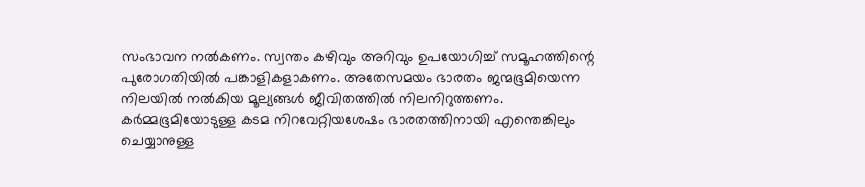സംഭാവന നൽകണം. സ്വന്തം കഴിവും അറിവും ഉപയോഗിച്ച് സമൂഹത്തിന്റെ പുരോഗതിയിൽ പങ്കാളികളാകണം. അതേസമയം ഭാരതം ജന്മഭൂമിയെന്ന നിലയിൽ നൽകിയ മൂല്യങ്ങൾ ജീവിതത്തിൽ നിലനിറുത്തണം. കർമ്മഭൂമിയോടുള്ള കടമ നിറവേറ്റിയശേഷം ഭാരതത്തിനായി എന്തെങ്കിലും ചെയ്യാനുള്ള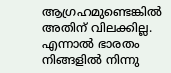ആഗ്രഹമുണ്ടെങ്കിൽ അതിന് വിലക്കില്ല. എന്നാൽ ഭാരതം നിങ്ങളിൽ നിന്നു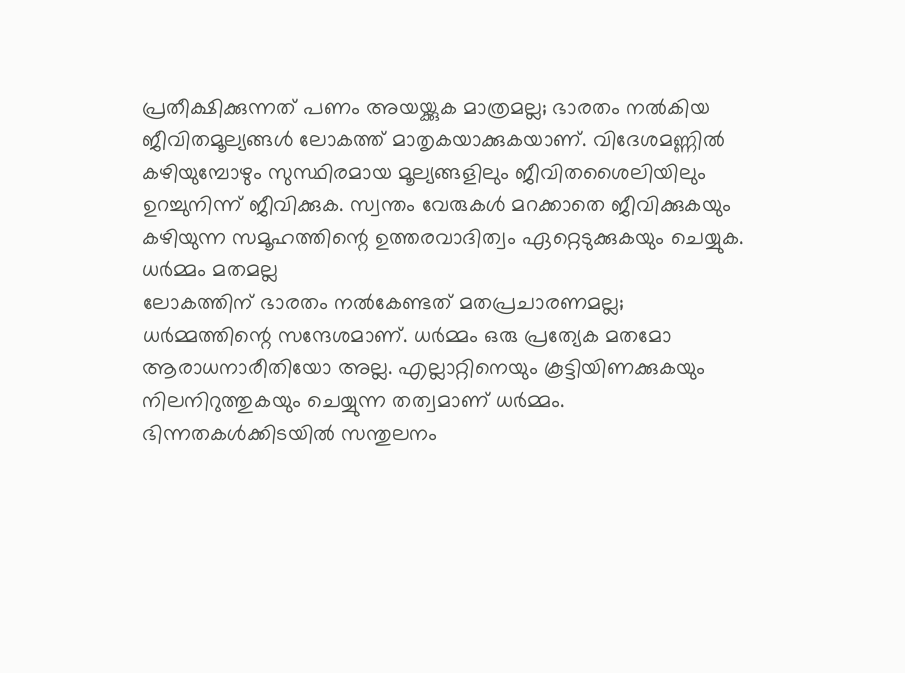പ്രതീക്ഷിക്കുന്നത് പണം അയയ്ക്കുക മാത്രമല്ല; ഭാരതം നൽകിയ ജീവിതമൂല്യങ്ങൾ ലോകത്ത് മാതൃകയാക്കുകയാണ്. വിദേശമണ്ണിൽ കഴിയുമ്പോഴും സുസ്ഥിരമായ മൂല്യങ്ങളിലും ജീവിതശൈലിയിലും ഉറച്ചുനിന്ന് ജീവിക്കുക. സ്വന്തം വേരുകൾ മറക്കാതെ ജീവിക്കുകയും കഴിയുന്ന സമൂഹത്തിന്റെ ഉത്തരവാദിത്വം ഏറ്റെടുക്കുകയും ചെയ്യുക.
ധർമ്മം മതമല്ല
ലോകത്തിന് ഭാരതം നൽകേണ്ടത് മതപ്രചാരണമല്ല; ധർമ്മത്തിന്റെ സന്ദേശമാണ്. ധർമ്മം ഒരു പ്രത്യേക മതമോ ആരാധനാരീതിയോ അല്ല. എല്ലാറ്റിനെയും കൂട്ടിയിണക്കുകയും നിലനിറുത്തുകയും ചെയ്യുന്ന തത്വമാണ് ധർമ്മം. ഭിന്നതകൾക്കിടയിൽ സന്തുലനം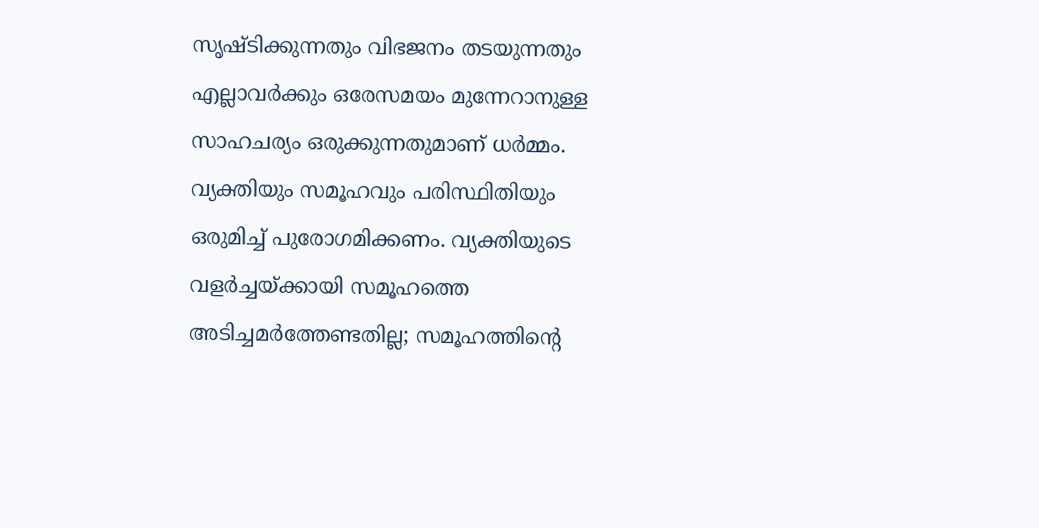സൃഷ്ടിക്കുന്നതും വിഭജനം തടയുന്നതും എല്ലാവർക്കും ഒരേസമയം മുന്നേറാനുള്ള സാഹചര്യം ഒരുക്കുന്നതുമാണ് ധർമ്മം. വ്യക്തിയും സമൂഹവും പരിസ്ഥിതിയും ഒരുമിച്ച് പുരോഗമിക്കണം. വ്യക്തിയുടെ വളർച്ചയ്ക്കായി സമൂഹത്തെ അടിച്ചമർത്തേണ്ടതില്ല; സമൂഹത്തിന്റെ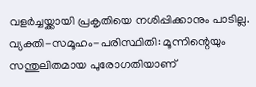വളർച്ചയ്ക്കായി പ്രകൃതിയെ നശിപ്പിക്കാനും പാടില്ല. വ്യക്തി-സമൂഹം-പരിസ്ഥിതി: മൂന്നിന്റെയും സന്തുലിതമായ പുരോഗതിയാണ്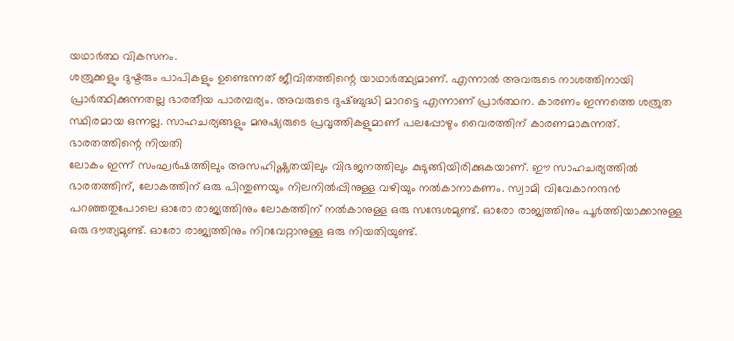യഥാർത്ഥ വികസനം.
ശത്രുക്കളും ദുഷ്ടരും പാപികളും ഉണ്ടെന്നത് ജീവിതത്തിന്റെ യാഥാർത്ഥ്യമാണ്. എന്നാൽ അവരുടെ നാശത്തിനായി പ്രാർത്ഥിക്കുന്നതല്ല ഭാരതീയ പാരമ്പര്യം. അവരുടെ ദുഷ്ബുദ്ധി മാറട്ടെ എന്നാണ് പ്രാർത്ഥന. കാരണം ഇന്നത്തെ ശത്രുത സ്ഥിരമായ ഒന്നല്ല. സാഹചര്യങ്ങളും മനുഷ്യരുടെ പ്രവൃത്തികളുമാണ് പലപ്പോഴും വൈരത്തിന് കാരണമാകുന്നത്.
ഭാരതത്തിന്റെ നിയതി
ലോകം ഇന്ന് സംഘർഷത്തിലും അസഹിഷ്ണുതയിലും വിഭജനത്തിലും കുടുങ്ങിയിരിക്കുകയാണ്. ഈ സാഹചര്യത്തിൽ ഭാരതത്തിന്, ലോകത്തിന് ഒരു പിന്തുണയും നിലനിൽപ്പിനുള്ള വഴിയും നൽകാനാകണം. സ്വാമി വിവേകാനന്ദൻ പറഞ്ഞതുപോലെ ഓരോ രാജ്യത്തിനും ലോകത്തിന് നൽകാനുള്ള ഒരു സന്ദേശമുണ്ട്. ഓരോ രാജ്യത്തിനും പൂർത്തിയാക്കാനുള്ള ഒരു ദൗത്യമുണ്ട്. ഓരോ രാജ്യത്തിനും നിറവേറ്റാനുള്ള ഒരു നിയതിയുണ്ട്.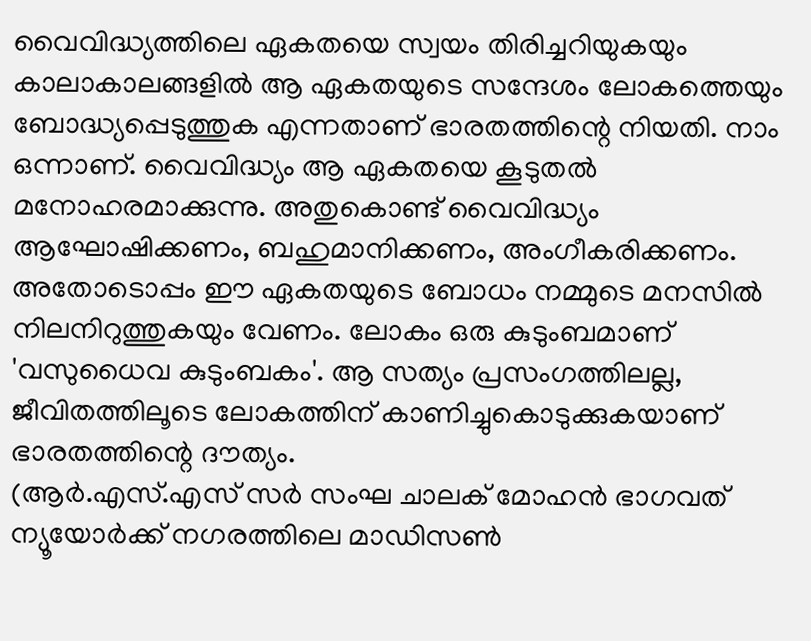വൈവിദ്ധ്യത്തിലെ ഏകതയെ സ്വയം തിരിച്ചറിയുകയും കാലാകാലങ്ങളിൽ ആ ഏകതയുടെ സന്ദേശം ലോകത്തെയും ബോദ്ധ്യപ്പെടുത്തുക എന്നതാണ് ഭാരതത്തിന്റെ നിയതി. നാം ഒന്നാണ്. വൈവിദ്ധ്യം ആ ഏകതയെ കൂടുതൽ മനോഹരമാക്കുന്നു. അതുകൊണ്ട് വൈവിദ്ധ്യം ആഘോഷിക്കണം, ബഹുമാനിക്കണം, അംഗീകരിക്കണം. അതോടൊപ്പം ഈ ഏകതയുടെ ബോധം നമ്മുടെ മനസിൽ നിലനിറുത്തുകയും വേണം. ലോകം ഒരു കുടുംബമാണ് 'വസുധൈവ കുടുംബകം'. ആ സത്യം പ്രസംഗത്തിലല്ല, ജീവിതത്തിലൂടെ ലോകത്തിന് കാണിച്ചുകൊടുക്കുകയാണ് ഭാരതത്തിന്റെ ദൗത്യം.
(ആർ.എസ്.എസ് സർ സംഘ ചാലക് മോഹൻ ഭാഗവത് ന്യൂയോർക്ക് നഗരത്തിലെ മാഡിസൺ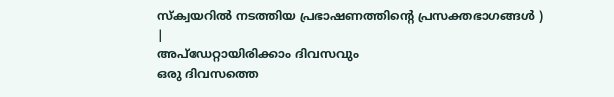സ്ക്വയറിൽ നടത്തിയ പ്രഭാഷണത്തിന്റെ പ്രസക്തഭാഗങ്ങൾ )
|
അപ്ഡേറ്റായിരിക്കാം ദിവസവും
ഒരു ദിവസത്തെ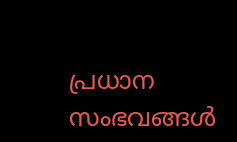പ്രധാന സംഭവങ്ങൾ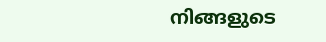നിങ്ങളുടെ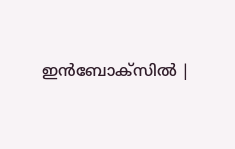ഇൻബോക്സിൽ |